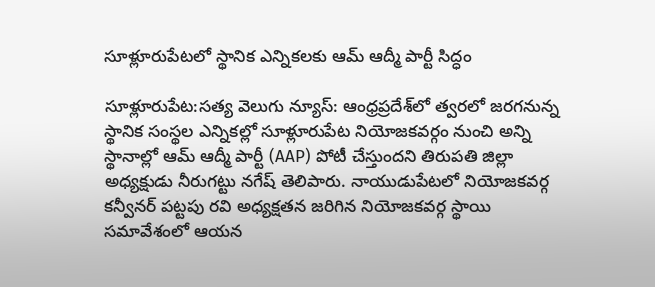సూళ్లూరుపేటలో స్థానిక ఎన్నికలకు ఆమ్ ఆద్మీ పార్టీ సిద్ధం

సూళ్లూరుపేట:సత్య వెలుగు న్యూస్: ఆంధ్రప్రదేశ్‌లో త్వరలో జరగనున్న స్థానిక సంస్థల ఎన్నికల్లో సూళ్లూరుపేట నియోజకవర్గం నుంచి అన్ని స్థానాల్లో ఆమ్ ఆద్మీ పార్టీ (AAP) పోటీ చేస్తుందని తిరుపతి జిల్లా అధ్యక్షుడు నీరుగట్టు నగేష్ తెలిపారు. నాయుడుపేటలో నియోజకవర్గ కన్వీనర్ పట్టపు రవి అధ్యక్షతన జరిగిన నియోజకవర్గ స్థాయి సమావేశంలో ఆయన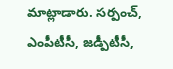మాట్లాడారు. సర్పంచ్, ఎంపీటీసీ, జడ్పీటీసీ,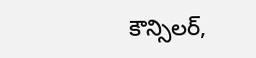కౌన్సిలర్,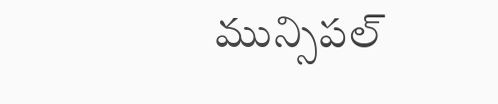మున్సిపల్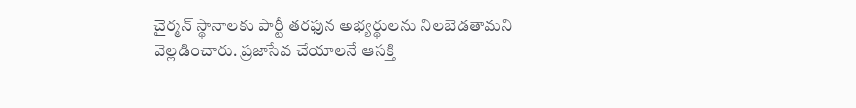చైర్మన్ స్థానాలకు పార్టీ తరఫున అభ్యర్థులను నిలబెడతామని వెల్లడించారు. ప్రజాసేవ చేయాలనే ఆసక్తి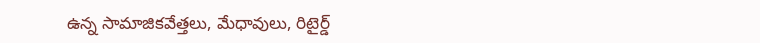ఉన్న సామాజికవేత్తలు, మేధావులు, రిటైర్డ్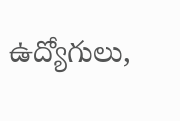ఉద్యోగులు,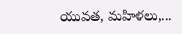యువత, మహిళలు,...